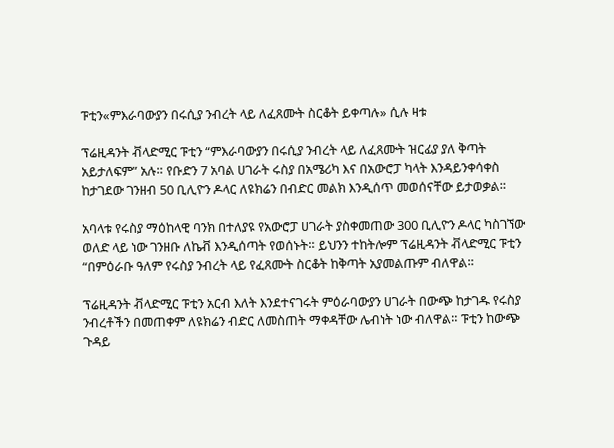ፑቲን«ምእራባውያን በሩሲያ ንብረት ላይ ለፈጸሙት ስርቆት ይቀጣሉ» ሲሉ ዛቱ

ፕሬዚዳንት ቭላድሚር ፑቲን “ምእራባውያን በሩሲያ ንብረት ላይ ለፈጸሙት ዝርፊያ ያለ ቅጣት አይታለፍም” አሉ። የቡድን 7 አባል ሀገራት ሩስያ በአሜሪካ እና በአውሮፓ ካላት እንዳይንቀሳቀስ ከታገደው ገንዘብ 50 ቢሊዮን ዶላር ለዩክሬን በብድር መልክ እንዲሰጥ መወሰናቸው ይታወቃል።

አባላቱ የሩስያ ማዕከላዊ ባንክ በተለያዩ የአውሮፓ ሀገራት ያስቀመጠው 300 ቢሊዮን ዶላር ካስገኘው ወለድ ላይ ነው ገንዘቡ ለኬቭ እንዲሰጣት የወሰኑት። ይህንን ተከትሎም ፕሬዚዳንት ቭላድሚር ፑቲን “በምዕራቡ ዓለም የሩስያ ንብረት ላይ የፈጸሙት ስርቆት ከቅጣት አያመልጡም ብለዋል።

ፕሬዚዳንት ቭላድሚር ፑቲን አርብ እለት እንደተናገሩት ምዕራባውያን ሀገራት በውጭ ከታገዱ የሩስያ ንብረቶችን በመጠቀም ለዩክሬን ብድር ለመስጠት ማቀዳቸው ሌብነት ነው ብለዋል። ፑቲን ከውጭ ጉዳይ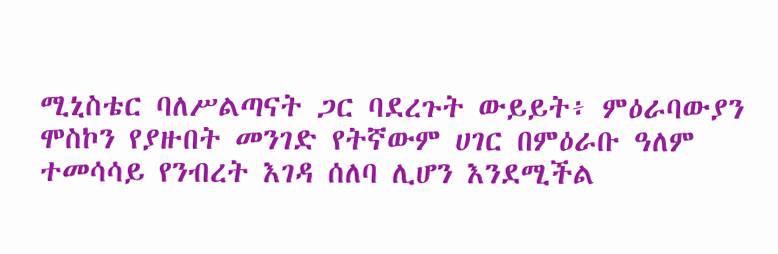ሚኒስቴር ባለሥልጣናት ጋር ባደረጉት ውይይት፥ ምዕራባውያን ሞስኮን የያዙበት መንገድ የትኛውም ሀገር በምዕራቡ ዓለም ተመሳሳይ የንብረት እገዳ ሰለባ ሊሆን እንደሚችል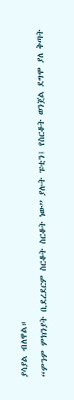ያሳያል ብለዋል።

“ምንም ምክንያት ቢደረደርም ስርቆት ስርቆት ነው” ያሉት ፑቲን፤ የስርቆት ወንጀል ደግሞ ያለ ቅጣት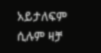አይታለፍም ሲሉም ዛቻ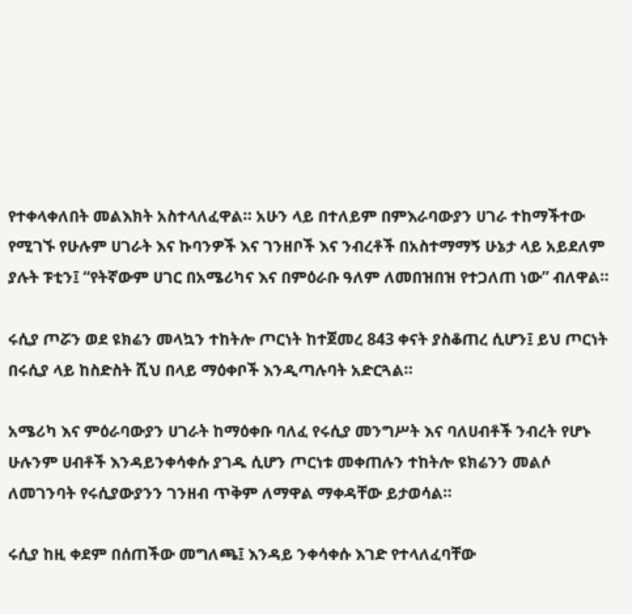የተቀላቀለበት መልእክት አስተላለፈዋል። አሁን ላይ በተለይም በምእራባውያን ሀገራ ተከማችተው የሚገኙ የሁሉም ሀገራት እና ኩባንዎች እና ገንዘቦች እና ንብረቶች በአስተማማኝ ሁኔታ ላይ አይደለም ያሉት ፑቲን፤ “የትኛውም ሀገር በአሜሪካና እና በምዕራቡ ዓለም ለመበዝበዝ የተጋለጠ ነው” ብለዋል።

ሩሲያ ጦሯን ወደ ዩክሬን መላኳን ተከትሎ ጦርነት ከተጀመረ 843 ቀናት ያስቆጠረ ሲሆን፤ ይህ ጦርነት በሩሲያ ላይ ከስድስት ሺህ በላይ ማዕቀቦች እንዲጣሉባት አድርጓል።

አሜሪካ እና ምዕራባውያን ሀገራት ከማዕቀቡ ባለፈ የሩሲያ መንግሥት እና ባለሀብቶች ንብረት የሆኑ ሁሉንም ሀብቶች እንዳይንቀሳቀሱ ያገዱ ሲሆን ጦርነቱ መቀጠሉን ተከትሎ ዩክሬንን መልሶ ለመገንባት የሩሲያውያንን ገንዘብ ጥቅም ለማዋል ማቀዳቸው ይታወሳል።

ሩሲያ ከዚ ቀደም በሰጠችው መግለጫ፤ እንዳይ ንቀሳቀሱ እገድ የተላለፈባቸው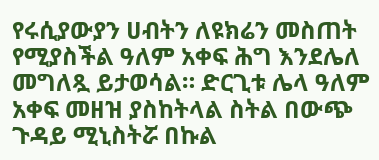የሩሲያውያን ሀብትን ለዩክሬን መስጠት የሚያስችል ዓለም አቀፍ ሕግ እንደሌለ መግለጿ ይታወሳል። ድርጊቱ ሌላ ዓለም አቀፍ መዘዝ ያስከትላል ስትል በውጭ ጉዳይ ሚኒስትሯ በኩል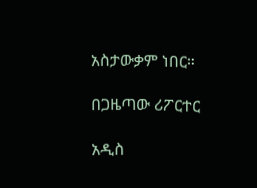አስታውቃም ነበር።

በጋዜጣው ሪፖርተር

አዲስ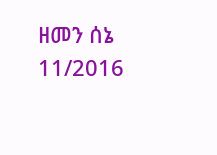ዘመን ሰኔ 11/2016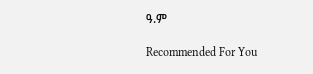ዓ.ም

Recommended For You